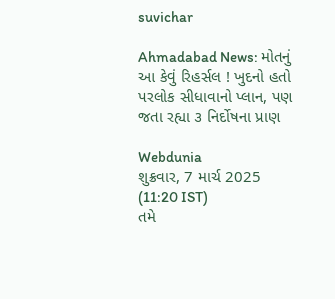suvichar

Ahmadabad News: મોતનું આ કેવું રિહર્સલ ! ખુદનો હતો પરલોક સીધાવાનો પ્લાન, પણ જતા રહ્યા ૩ નિર્દોષના પ્રાણ

Webdunia
શુક્રવાર, 7 માર્ચ 2025 (11:20 IST)
તમે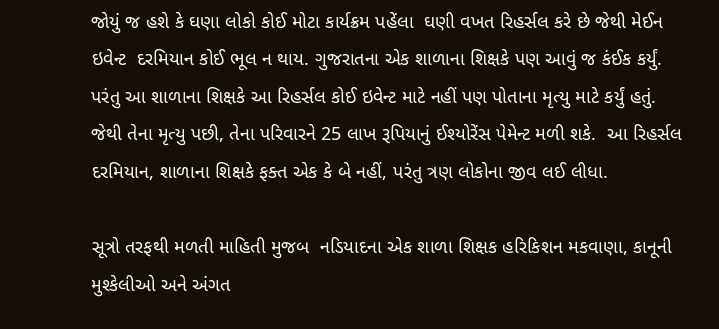જોયું જ હશે કે ઘણા લોકો કોઈ મોટા કાર્યક્રમ પહેંલા  ઘણી વખત રિહર્સલ કરે છે જેથી મેઈન ઇવેન્ટ  દરમિયાન કોઈ ભૂલ ન થાય. ગુજરાતના એક શાળાના શિક્ષકે પણ આવું જ કંઈક કર્યું. પરંતુ આ શાળાના શિક્ષકે આ રિહર્સલ કોઈ ઇવેન્ટ માટે નહીં પણ પોતાના મૃત્યુ માટે કર્યું હતું. જેથી તેના મૃત્યુ પછી, તેના પરિવારને 25 લાખ રૂપિયાનું ઈશ્યોરેંસ પેમેન્ટ મળી શકે.  આ રિહર્સલ દરમિયાન, શાળાના શિક્ષકે ફક્ત એક કે બે નહીં, પરંતુ ત્રણ લોકોના જીવ લઈ લીધા.

સૂત્રો તરફથી મળતી માહિતી મુજબ  નડિયાદના એક શાળા શિક્ષક હરિકિશન મકવાણા, કાનૂની મુશ્કેલીઓ અને અંગત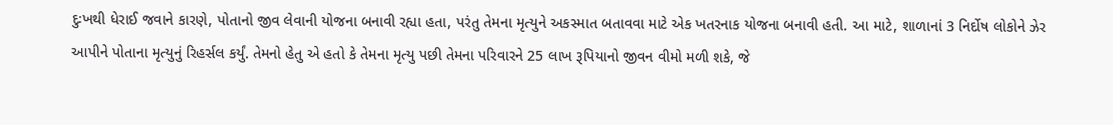દુઃખથી ધેરાઈ જવાને કારણે, પોતાનો જીવ લેવાની યોજના બનાવી રહ્યા હતા, પરંતુ તેમના મૃત્યુને અકસ્માત બતાવવા માટે એક ખતરનાક યોજના બનાવી હતી. આ માટે, શાળાનાં 3 નિર્દોષ લોકોને ઝેર આપીને પોતાના મૃત્યુનું રિહર્સલ કર્યું. તેમનો હેતુ એ હતો કે તેમના મૃત્યુ પછી તેમના પરિવારને 25 લાખ રૂપિયાનો જીવન વીમો મળી શકે, જે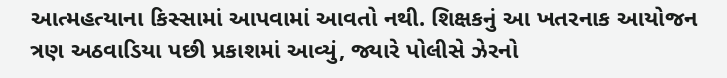આત્મહત્યાના કિસ્સામાં આપવામાં આવતો નથી. શિક્ષકનું આ ખતરનાક આયોજન ત્રણ અઠવાડિયા પછી પ્રકાશમાં આવ્યું, જ્યારે પોલીસે ઝેરનો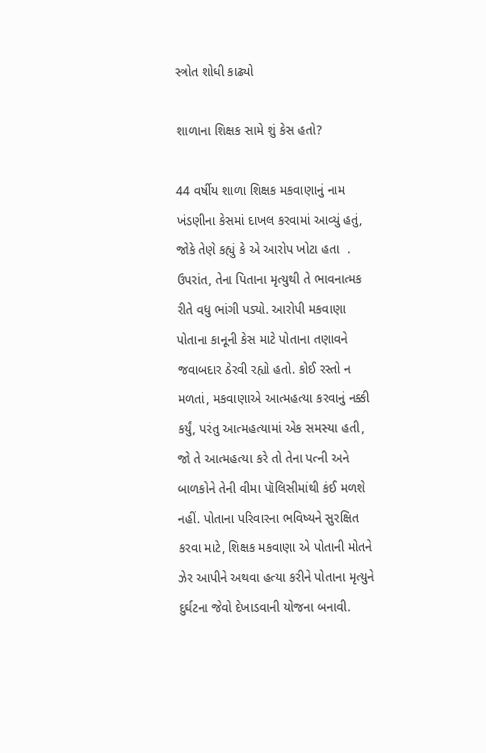સ્ત્રોત શોધી કાઢ્યો

શાળાના શિક્ષક સામે શું કેસ હતો?

44 વર્ષીય શાળા શિક્ષક મકવાણાનું નામ ખંડણીના કેસમાં દાખલ કરવામાં આવ્યું હતું, જોકે તેણે કહ્યું કે એ આરોપ ખોટા હતા  . ઉપરાંત, તેના પિતાના મૃત્યુથી તે ભાવનાત્મક રીતે વધુ ભાંગી પડ્યો. આરોપી મકવાણા પોતાના કાનૂની કેસ માટે પોતાના તણાવને જવાબદાર ઠેરવી રહ્યો હતો. કોઈ રસ્તો ન મળતાં, મકવાણાએ આત્મહત્યા કરવાનું નક્કી કર્યું, પરંતુ આત્મહત્યામાં એક સમસ્યા હતી,  જો તે આત્મહત્યા કરે તો તેના પત્ની અને બાળકોને તેની વીમા પૉલિસીમાંથી કંઈ મળશે નહીં. પોતાના પરિવારના ભવિષ્યને સુરક્ષિત કરવા માટે, શિક્ષક મકવાણા એ પોતાની મોતને ઝેર આપીને અથવા હત્યા કરીને પોતાના મૃત્યુને દુર્ઘટના જેવો દેખાડવાની યોજના બનાવી.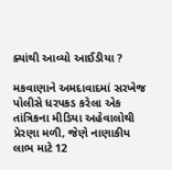ક્યાંથી આવ્યો આઈડીયા ?

મકવાણાને અમદાવાદમાં સરખેજ પોલીસે ધરપકડ કરેલા એક તાંત્રિકના મીડિયા અહેવાલોથી પ્રેરણા મળી, જેણે નાણાકીય લાભ માટે 12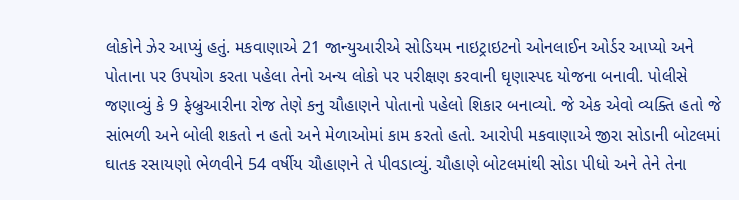લોકોને ઝેર આપ્યું હતું. મકવાણાએ 21 જાન્યુઆરીએ સોડિયમ નાઇટ્રાઇટનો ઓનલાઈન ઓર્ડર આપ્યો અને પોતાના પર ઉપયોગ કરતા પહેલા તેનો અન્ય લોકો પર પરીક્ષણ કરવાની ઘૃણાસ્પદ યોજના બનાવી. પોલીસે જણાવ્યું કે 9 ફેબ્રુઆરીના રોજ તેણે કનુ ચૌહાણને પોતાનો પહેલો શિકાર બનાવ્યો. જે એક એવો વ્યક્તિ હતો જે સાંભળી અને બોલી શકતો ન હતો અને મેળાઓમાં કામ કરતો હતો. આરોપી મકવાણાએ જીરા સોડાની બોટલમાં ઘાતક રસાયણો ભેળવીને 54 વર્ષીય ચૌહાણને તે પીવડાવ્યું. ચૌહાણે બોટલમાંથી સોડા પીધો અને તેને તેના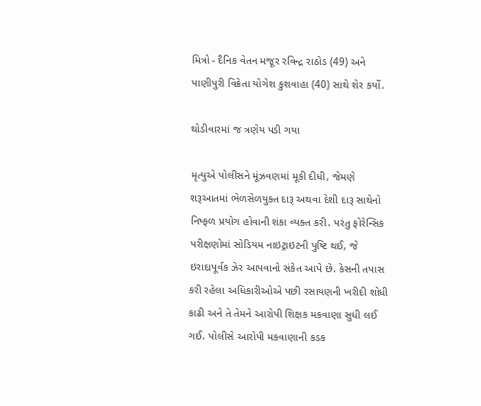મિત્રો - દૈનિક વેતન મજૂર રવિન્દ્ર રાઠોડ (49) અને પાણીપુરી વિક્રેતા યોગેશ કુશવાહા (40) સાથે શેર કર્યો.

થોડીવારમાં જ ત્રણેય પડી ગયા

મૃત્યુએ પોલીસને મૂંઝવણમાં મૂકી દીધી, જેમણે શરૂઆતમાં ભેળસેળયુક્ત દારૂ અથવા દેશી દારૂ સાથેનો નિષ્ફળ પ્રયોગ હોવાની શંકા વ્યક્ત કરી. પરંતુ ફોરેન્સિક પરીક્ષણોમાં સોડિયમ નાઇટ્રાઇટની પુષ્ટિ થઈ, જે ઇરાદાપૂર્વક ઝેર આપવાનો સંકેત આપે છે. કેસની તપાસ કરી રહેલા અધિકારીઓએ પછી રસાયણની ખરીદી શોધી કાઢી અને તે તેમને આરોપી શિક્ષક મકવાણા સુધી લઈ ગઈ. પોલીસે આરોપી મકવાણાની કડક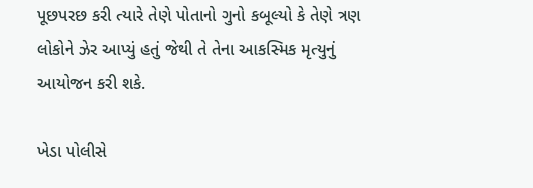પૂછપરછ કરી ત્યારે તેણે પોતાનો ગુનો કબૂલ્યો કે તેણે ત્રણ લોકોને ઝેર આપ્યું હતું જેથી તે તેના આકસ્મિક મૃત્યુનું આયોજન કરી શકે.

ખેડા પોલીસે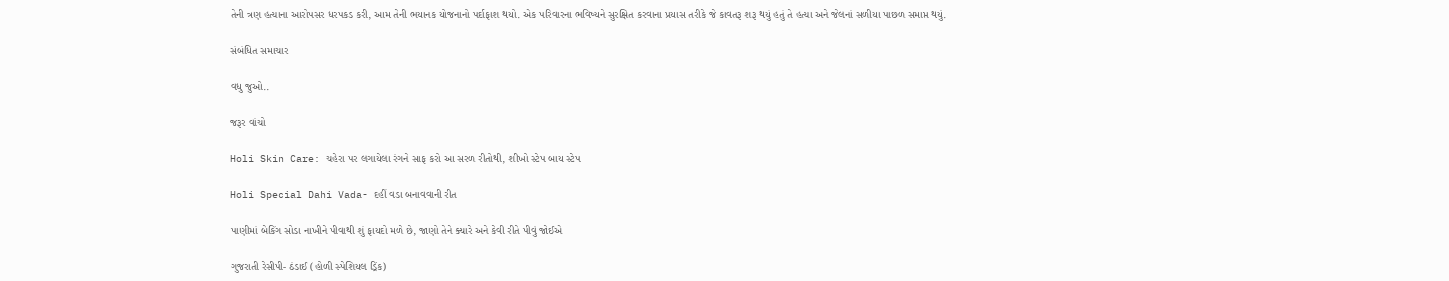તેની ત્રણ હત્યાના આરોપસર ધરપકડ કરી, આમ તેની ભયાનક યોજનાનો પર્દાફાશ થયો. એક પરિવારના ભવિષ્યને સુરક્ષિત કરવાના પ્રયાસ તરીકે જે કાવતરૂ શરૂ થયું હતું તે હત્યા અને જેલનાં સળીયા પાછળ સમાપ્ત થયું.

સંબંધિત સમાચાર

વધુ જુઓ..

જરૂર વાંચો

Holi Skin Care: ચહેરા પર લગાયેલા રંગને સાફ કરો આ સરળ રીતોથી, શીખો સ્ટેપ બાય સ્ટેપ

Holi Special Dahi Vada- દહીં વડા બનાવવાની રીત

પાણીમાં બેકિંગ સોડા નાખીને પીવાથી શું ફાયદો મળે છે, જાણો તેને ક્યારે અને કેવી રીતે પીવું જોઈએ

ગુજરાતી રેસીપી- ઠંડાઈ (હોળી સ્પેશિયલ ડ્રિંક)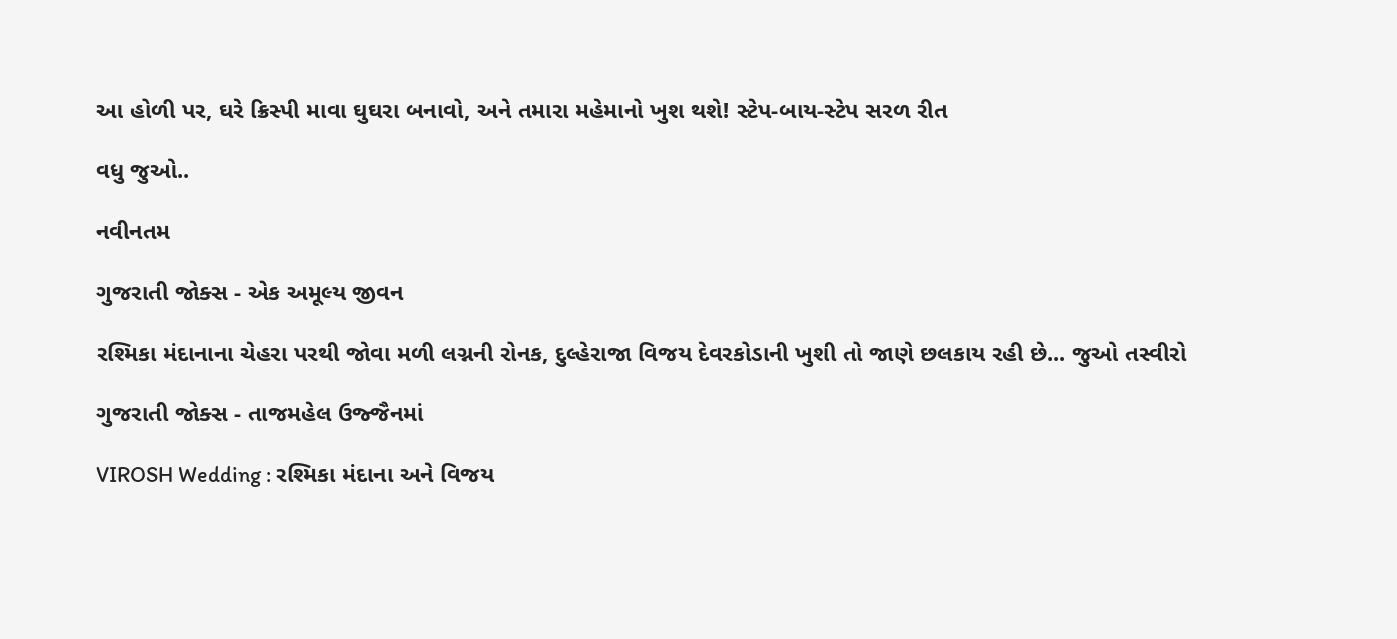આ હોળી પર, ઘરે ક્રિસ્પી માવા ઘુઘરા બનાવો, અને તમારા મહેમાનો ખુશ થશે! સ્ટેપ-બાય-સ્ટેપ સરળ રીત

વધુ જુઓ..

નવીનતમ

ગુજરાતી જોક્સ - એક અમૂલ્ય જીવન

રશ્મિકા મંદાનાના ચેહરા પરથી જોવા મળી લગ્નની રોનક, દુલ્હેરાજા વિજય દેવરકોડાની ખુશી તો જાણે છલકાય રહી છે... જુઓ તસ્વીરો

ગુજરાતી જોક્સ - તાજમહેલ ઉજ્જૈનમાં

VIROSH Wedding : રશ્મિકા મંદાના અને વિજય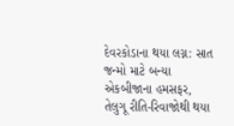દેવરકોડાના થયા લગ્ન: સાત જન્મો માટે બન્યા એકબીજાના હમસફર, તેલુગૂ રીતિ-રિવાજોથી થયા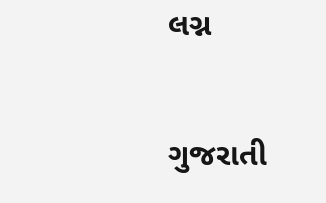લગ્ન

ગુજરાતી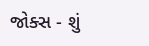જોક્સ - શું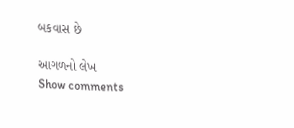બકવાસ છે

આગળનો લેખ
Show comments